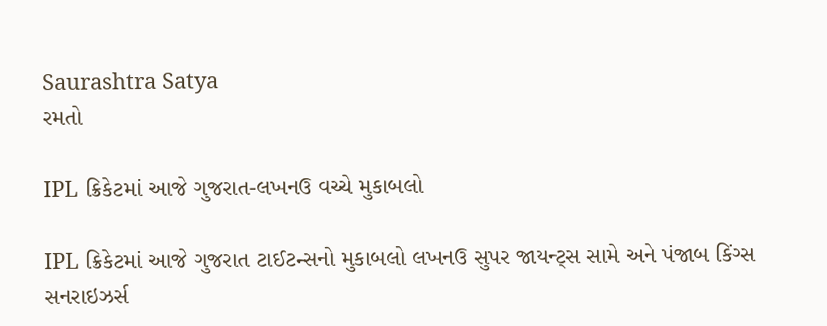Saurashtra Satya
રમતો

IPL ક્રિકેટમાં આજે ગુજરાત-લખનઉ વચ્ચે મુકાબલો

IPL ક્રિકેટમાં આજે ગુજરાત ટાઈટન્સનો મુકાબલો લખનઉ સુપર જાયન્ટ્સ સામે અને પંજાબ કિંગ્સ સનરાઇઝર્સ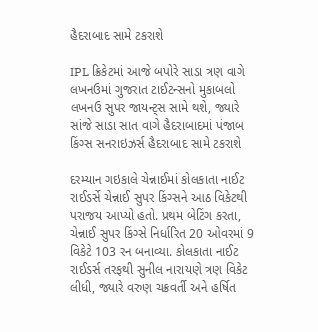હૈદરાબાદ સામે ટકરાશે

IPL ક્રિકેટમાં આજે બપોરે સાડા ત્રણ વાગે લખનઉમાં ગુજરાત ટાઈટન્સનો મુકાબલો લખનઉ સુપર જાયન્ટ્સ સામે થશે, જ્યારે સાંજે સાડા સાત વાગે હૈદરાબાદમાં પંજાબ કિંગ્સ સનરાઇઝર્સ હૈદરાબાદ સામે ટકરાશે

દરમ્યાન ગઇકાલે ચેન્નાઈમાં કોલકાતા નાઈટ રાઈડર્સે ચેન્નાઈ સુપર કિંગ્સને આઠ વિકેટથી પરાજય આપ્યો હતો. પ્રથમ બેટિંગ કરતા, ચેન્નાઈ સુપર કિંગ્સે નિર્ધારિત 20 ઓવરમાં 9 વિકેટે 103 રન બનાવ્યા. કોલકાતા નાઈટ રાઈડર્સ તરફથી સુનીલ નારાયણે ત્રણ વિકેટ લીધી, જ્યારે વરુણ ચક્રવર્તી અને હર્ષિત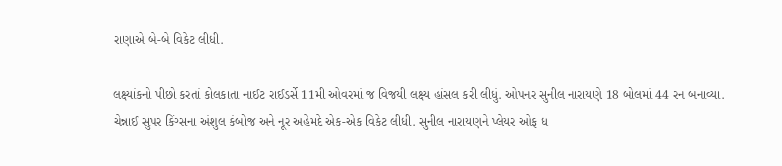રાણાએ બે-બે વિકેટ લીધી.

લક્ષ્યાંકનો પીછો કરતાં કોલકાતા નાઈટ રાઈડર્સે 11મી ઓવરમાં જ વિજયી લક્ષ્ય હાંસલ કરી લીધું. ઓપનર સુનીલ નારાયણે 18 બોલમાં 44 રન બનાવ્યા. ચેન્નાઈ સુપર કિંગ્સના અંશુલ કંબોજ અને નૂર અહેમદે એક-એક વિકેટ લીધી. સુનીલ નારાયણને પ્લેયર ઓફ ધ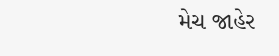મેચ જાહેર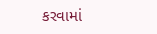કરવામાં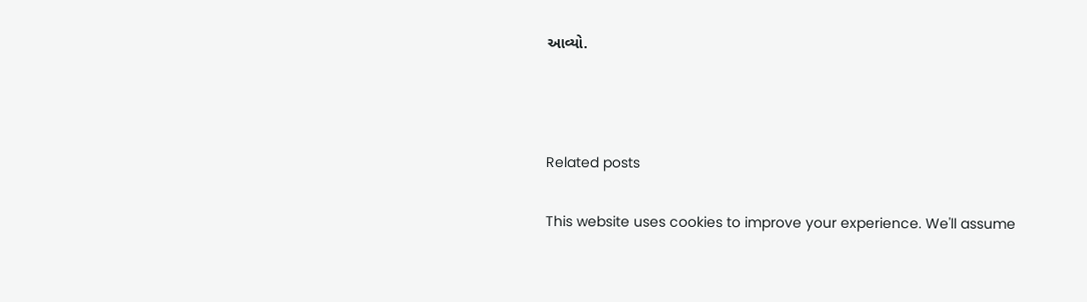આવ્યો.



Related posts

This website uses cookies to improve your experience. We'll assume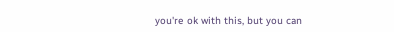you're ok with this, but you can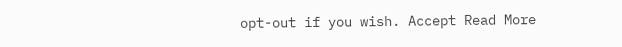opt-out if you wish. Accept Read More